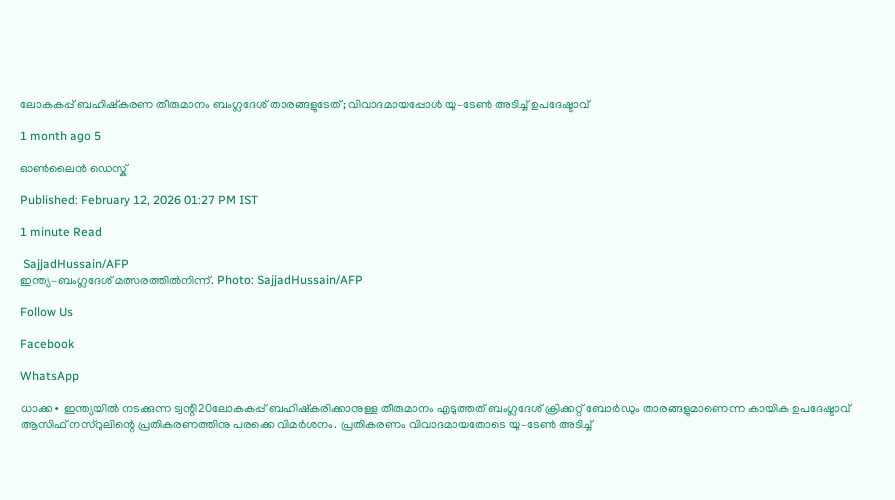ലോകകപ്പ് ബഹിഷ്കരണ തീരുമാനം ബംഗ്ലദേശ് താരങ്ങളുടേത്; വിവാദമായപ്പോൾ യു–ടേൺ അടിച്ച് ഉപദേഷ്ടാവ്

1 month ago 5

ഓൺലൈൻ ഡെസ്ക്

Published: February 12, 2026 01:27 PM IST

1 minute Read

 SajjadHussain/AFP
ഇന്ത്യ–ബംഗ്ലദേശ് മത്സരത്തിൽനിന്ന്. Photo: SajjadHussain/AFP

Follow Us

Facebook

WhatsApp

ധാക്ക∙ ഇന്ത്യയിൽ നടക്കുന്ന ട്വന്റി20ലോകകപ്പ് ബഹിഷ്കരിക്കാനുള്ള തീരുമാനം എടുത്തത് ബംഗ്ലദേശ് ക്രിക്കറ്റ് ബോര്‍ഡും താരങ്ങളുമാണെന്ന കായിക ഉപദേഷ്ടാവ് ആസിഫ് നസ്‍റുലിന്റെ പ്രതികരണത്തിനു പരക്കെ വിമർശനം. പ്രതികരണം വിവാദമായതോടെ യു–ടേൺ അടിച്ച്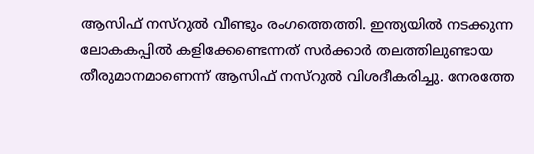ആസിഫ് നസ്റുൽ വീണ്ടും രംഗത്തെത്തി. ഇന്ത്യയിൽ നടക്കുന്ന ലോകകപ്പിൽ കളിക്കേണ്ടെന്നത് സർക്കാർ തലത്തിലുണ്ടായ തീരുമാനമാണെന്ന് ആസിഫ് നസ്‍റുൽ വിശദീകരിച്ചു. നേരത്തേ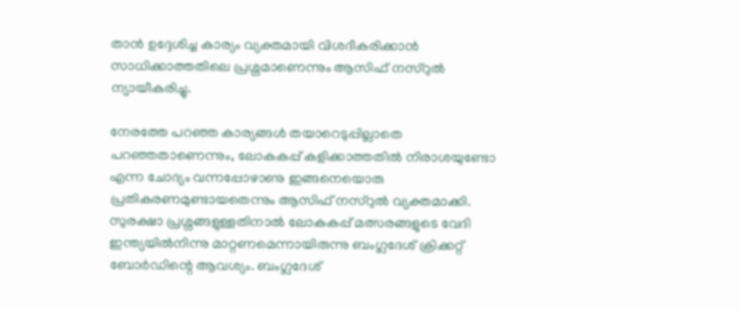താൻ ഉദ്ദേശിച്ച കാര്യം വ്യക്തമായി വിശദീകരിക്കാൻ സാധിക്കാത്തതിലെ പ്രശ്നമാണെന്നും ആസിഫ് നസ്‍റുൽ ന്യായീകരിച്ചു.

നേരത്തേ പറഞ്ഞ കാര്യങ്ങൾ തയാറെടുപ്പില്ലാതെ പറഞ്ഞതാണെന്നും, ലോകകപ്പ് കളിക്കാത്തതിൽ നിരാശയുണ്ടോ എന്ന ചോദ്യം വന്നപ്പോഴാണു ഇങ്ങനെയൊരു പ്രതികരണമുണ്ടായതെന്നും ആസിഫ് നസ്‍റുൽ വ്യക്തമാക്കി. സുരക്ഷാ പ്രശ്നങ്ങളുള്ളതിനാൽ ലോകകപ്പ് മത്സരങ്ങളുടെ വേദി ഇന്ത്യയിൽനിന്നു മാറ്റണമെന്നായിരുന്നു ബംഗ്ലദേശ് ക്രിക്കറ്റ് ബോർഡിന്റെ ആവശ്യം. ബംഗ്ലദേശ്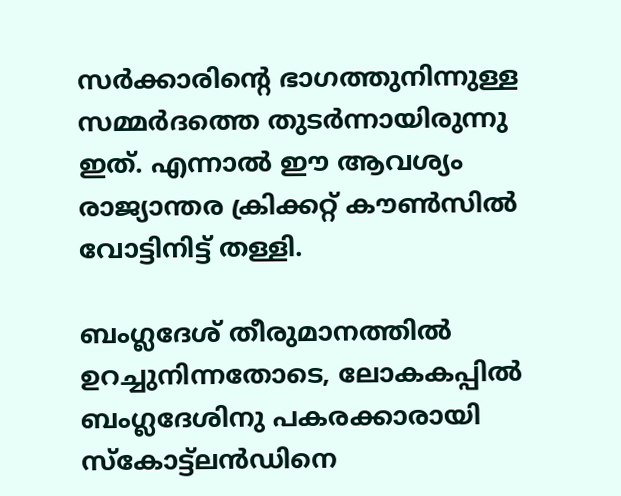സർക്കാരിന്റെ ഭാഗത്തുനിന്നുള്ള സമ്മർദത്തെ തുടർന്നായിരുന്നു ഇത്. എന്നാൽ ഈ ആവശ്യം രാജ്യാന്തര ക്രിക്കറ്റ് കൗൺസിൽ വോട്ടിനിട്ട് തള്ളി.

ബംഗ്ലദേശ് തീരുമാനത്തിൽ ഉറച്ചുനിന്നതോടെ, ലോകകപ്പിൽ ബംഗ്ലദേശിനു പകരക്കാരായി സ്കോട്ട്ലൻ‍ഡിനെ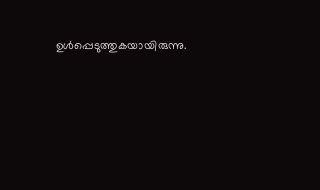ഉൾപ്പെടുത്തുകയായിരുന്നു.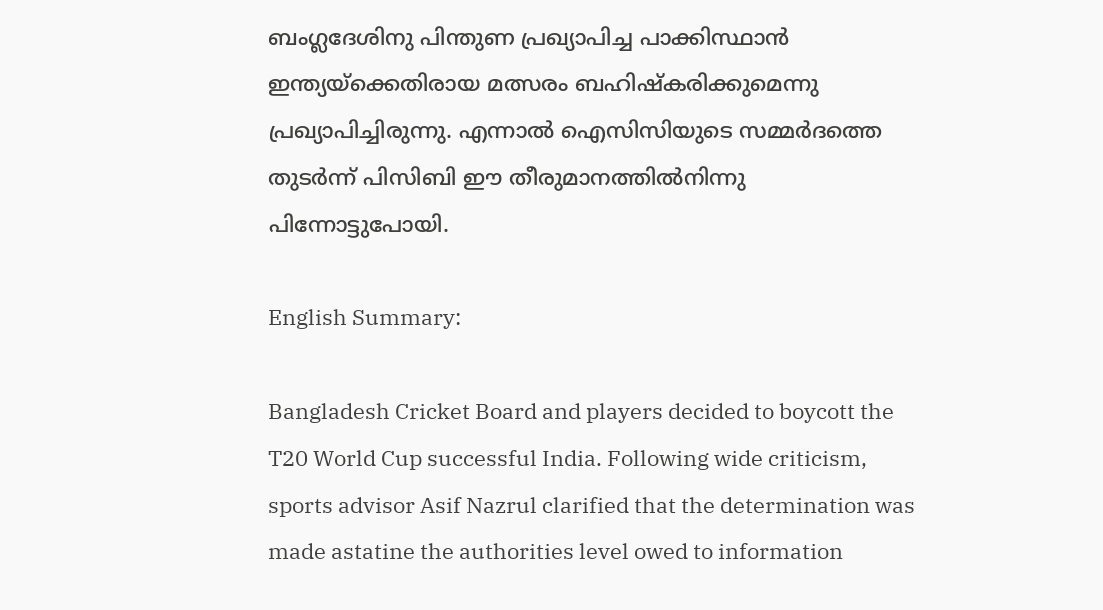ബംഗ്ലദേശിനു പിന്തുണ പ്രഖ്യാപിച്ച പാക്കിസ്ഥാൻ ഇന്ത്യയ്ക്കെതിരായ മത്സരം ബഹിഷ്കരിക്കുമെന്നു പ്രഖ്യാപിച്ചിരുന്നു. എന്നാൽ ഐസിസിയുടെ സമ്മർദത്തെ തുടർന്ന് പിസിബി ഈ തീരുമാനത്തിൽനിന്നു പിന്നോട്ടുപോയി.

English Summary:

Bangladesh Cricket Board and players decided to boycott the T20 World Cup successful India. Following wide criticism, sports advisor Asif Nazrul clarified that the determination was made astatine the authorities level owed to information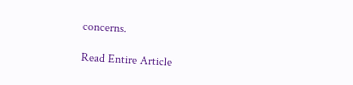concerns.

Read Entire Article